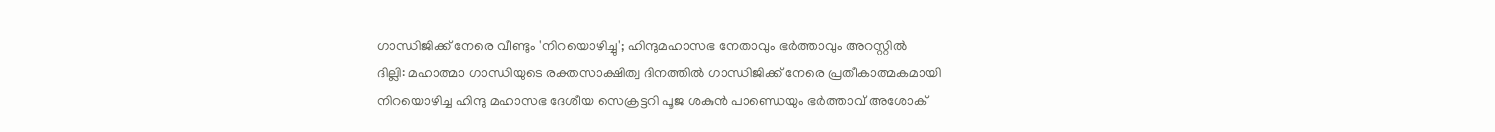ഗാന്ധിജിക്ക് നേരെ വീണ്ടും 'നിറയൊഴിച്ചു'; ഹിന്ദുമഹാസഭ നേതാവും ഭർത്താവും അറസ്റ്റിൽ
ദില്ലി: മഹാത്മാ ഗാന്ധിയുടെ രക്തസാക്ഷിത്വ ദിനത്തിൽ ഗാന്ധിജിക്ക് നേരെ പ്രതീകാത്മകമായി നിറയൊഴിച്ച ഹിന്ദു മഹാസഭ ദേശീയ സെക്രട്ടറി പൂജ ശകുൻ പാണ്ഡെയും ഭർത്താവ് അശോക്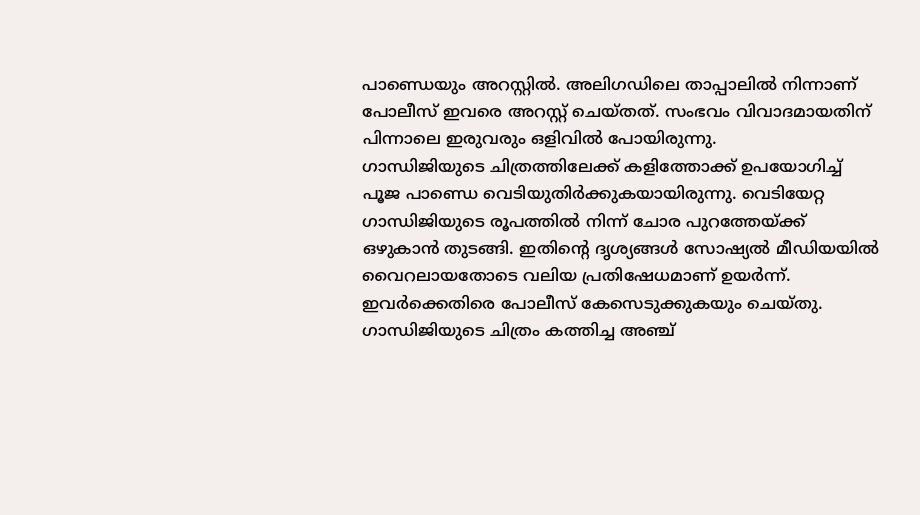പാണ്ഡെയും അറസ്റ്റിൽ. അലിഗഡിലെ താപ്പാലിൽ നിന്നാണ് പോലീസ് ഇവരെ അറസ്റ്റ് ചെയ്തത്. സംഭവം വിവാദമായതിന് പിന്നാലെ ഇരുവരും ഒളിവിൽ പോയിരുന്നു.
ഗാന്ധിജിയുടെ ചിത്രത്തിലേക്ക് കളിത്തോക്ക് ഉപയോഗിച്ച് പൂജ പാണ്ഡെ വെടിയുതിർക്കുകയായിരുന്നു. വെടിയേറ്റ ഗാന്ധിജിയുടെ രൂപത്തിൽ നിന്ന് ചോര പുറത്തേയ്ക്ക് ഒഴുകാൻ തുടങ്ങി. ഇതിന്റെ ദൃശ്യങ്ങൾ സോഷ്യൽ മീഡിയയിൽ വൈറലായതോടെ വലിയ പ്രതിഷേധമാണ് ഉയർന്ന്. ഇവർക്കെതിരെ പോലീസ് കേസെടുക്കുകയും ചെയ്തു. ഗാന്ധിജിയുടെ ചിത്രം കത്തിച്ച അഞ്ച്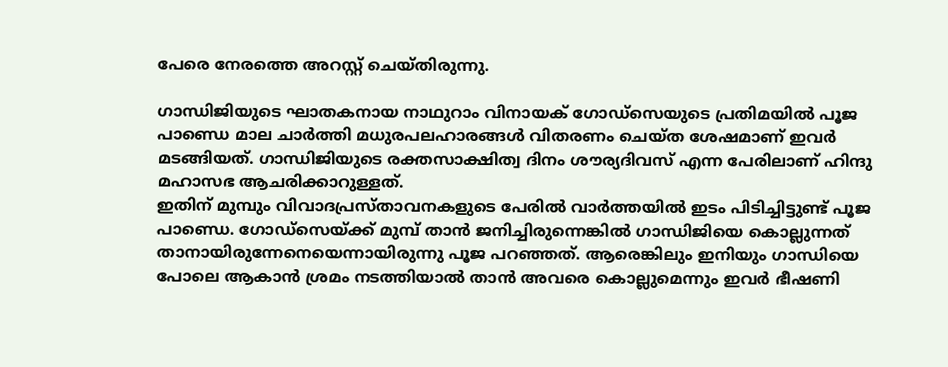പേരെ നേരത്തെ അറസ്റ്റ് ചെയ്തിരുന്നു.

ഗാന്ധിജിയുടെ ഘാതകനായ നാഥുറാം വിനായക് ഗോഡ്സെയുടെ പ്രതിമയിൽ പൂജ പാണ്ഡെ മാല ചാർത്തി മധുരപലഹാരങ്ങൾ വിതരണം ചെയ്ത ശേഷമാണ് ഇവർ മടങ്ങിയത്. ഗാന്ധിജിയുടെ രക്തസാക്ഷിത്വ ദിനം ശൗര്യദിവസ് എന്ന പേരിലാണ് ഹിന്ദു മഹാസഭ ആചരിക്കാറുള്ളത്.
ഇതിന് മുമ്പും വിവാദപ്രസ്താവനകളുടെ പേരിൽ വാർത്തയിൽ ഇടം പിടിച്ചിട്ടുണ്ട് പൂജ പാണ്ഡെ. ഗോഡ്സെയ്ക്ക് മുമ്പ് താൻ ജനിച്ചിരുന്നെങ്കിൽ ഗാന്ധിജിയെ കൊല്ലുന്നത് താനായിരുന്നേനെയെന്നായിരുന്നു പൂജ പറഞ്ഞത്. ആരെങ്കിലും ഇനിയും ഗാന്ധിയെ പോലെ ആകാൻ ശ്രമം നടത്തിയാൽ താൻ അവരെ കൊല്ലുമെന്നും ഇവർ ഭീഷണി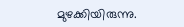മുഴക്കിയിരുന്നു.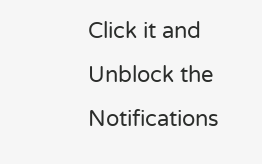Click it and Unblock the Notifications